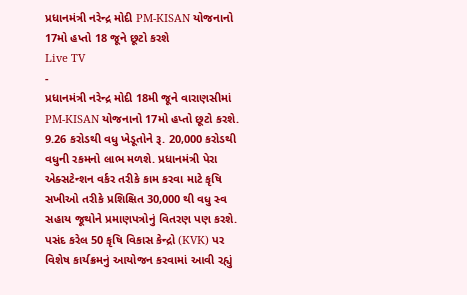પ્રધાનમંત્રી નરેન્દ્ર મોદી PM-KISAN યોજનાનો 17મો હપ્તો 18 જૂને છૂટો કરશે
Live TV
-
પ્રધાનમંત્રી નરેન્દ્ર મોદી 18મી જૂને વારાણસીમાં PM-KISAN યોજનાનો 17મો હપ્તો છૂટો કરશે. 9.26 કરોડથી વધુ ખેડૂતોને રૂ. 20,000 કરોડથી વધુની રકમનો લાભ મળશે. પ્રધાનમંત્રી પેરા એક્સટેન્શન વર્કર તરીકે કામ કરવા માટે કૃષિ સખીઓ તરીકે પ્રશિક્ષિત 30,000 થી વધુ સ્વ સહાય જૂથોને પ્રમાણપત્રોનું વિતરણ પણ કરશે. પસંદ કરેલ 50 કૃષિ વિકાસ કેન્દ્રો (KVK) પર વિશેષ કાર્યક્રમનું આયોજન કરવામાં આવી રહ્યું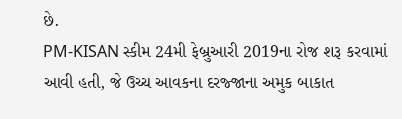છે.
PM-KISAN સ્કીમ 24મી ફેબ્રુઆરી 2019ના રોજ શરૂ કરવામાં આવી હતી, જે ઉચ્ચ આવકના દરજ્જાના અમુક બાકાત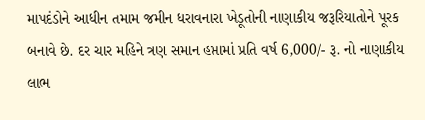માપદંડોને આધીન તમામ જમીન ધરાવનારા ખેડૂતોની નાણાકીય જરૂરિયાતોને પૂરક બનાવે છે. દર ચાર મહિને ત્રણ સમાન હપ્તામાં પ્રતિ વર્ષ 6,000/- રૂ. નો નાણાકીય લાભ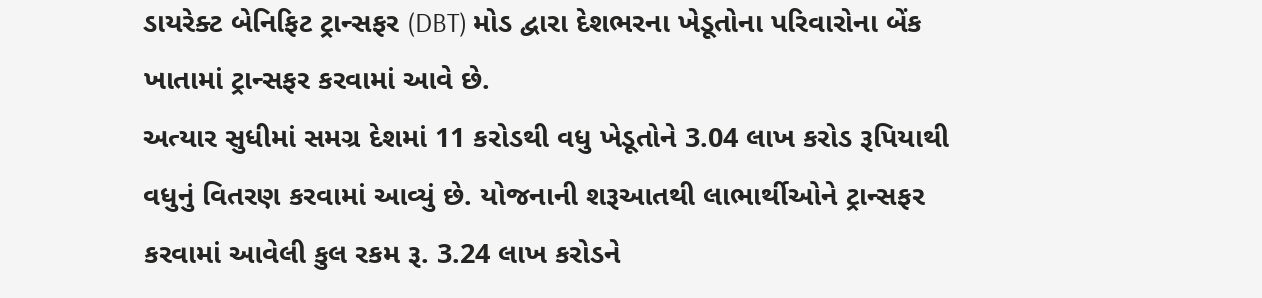ડાયરેક્ટ બેનિફિટ ટ્રાન્સફર (DBT) મોડ દ્વારા દેશભરના ખેડૂતોના પરિવારોના બેંક ખાતામાં ટ્રાન્સફર કરવામાં આવે છે.
અત્યાર સુધીમાં સમગ્ર દેશમાં 11 કરોડથી વધુ ખેડૂતોને 3.04 લાખ કરોડ રૂપિયાથી વધુનું વિતરણ કરવામાં આવ્યું છે. યોજનાની શરૂઆતથી લાભાર્થીઓને ટ્રાન્સફર કરવામાં આવેલી કુલ રકમ રૂ. 3.24 લાખ કરોડને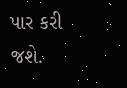પાર કરી જશે.